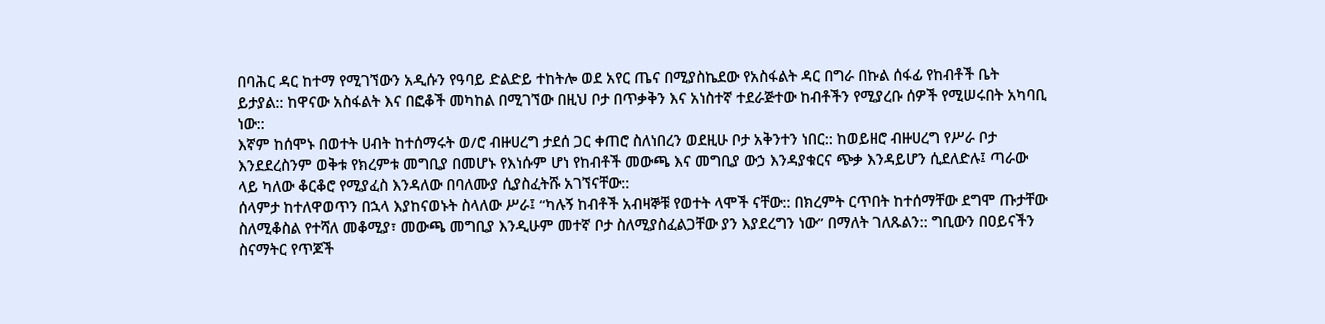በባሕር ዳር ከተማ የሚገኘውን አዲሱን የዓባይ ድልድይ ተከትሎ ወደ አየር ጤና በሚያስኬደው የአስፋልት ዳር በግራ በኩል ሰፋፊ የከብቶች ቤት ይታያል:: ከዋናው አስፋልት እና በፎቆች መካከል በሚገኘው በዚህ ቦታ በጥቃቅን እና አነስተኛ ተደራጅተው ከብቶችን የሚያረቡ ሰዎች የሚሠሩበት አካባቢ ነው::
እኛም ከሰሞኑ በወተት ሀብት ከተሰማሩት ወ/ሮ ብዙሀረግ ታደሰ ጋር ቀጠሮ ስለነበረን ወደዚሁ ቦታ አቅንተን ነበር:: ከወይዘሮ ብዙሀረግ የሥራ ቦታ እንደደረስንም ወቅቱ የክረምቱ መግቢያ በመሆኑ የእነሱም ሆነ የከብቶች መውጫ እና መግቢያ ውኃ እንዳያቁርና ጭቃ እንዳይሆን ሲደለድሉ፤ ጣራው ላይ ካለው ቆርቆሮ የሚያፈስ እንዳለው በባለሙያ ሲያስፈትሹ አገኘናቸው::
ሰላምታ ከተለዋወጥን በኋላ እያከናወኑት ስላለው ሥራ፤ “ካሉኝ ከብቶች አብዛኞቹ የወተት ላሞች ናቸው:: በክረምት ርጥበት ከተሰማቸው ደግሞ ጡታቸው ስለሚቆስል የተሻለ መቆሚያ፣ መውጫ መግቢያ እንዲሁም መተኛ ቦታ ስለሚያስፈልጋቸው ያን እያደረግን ነው” በማለት ገለጹልን:: ግቢውን በዐይናችን ስናማትር የጥጆች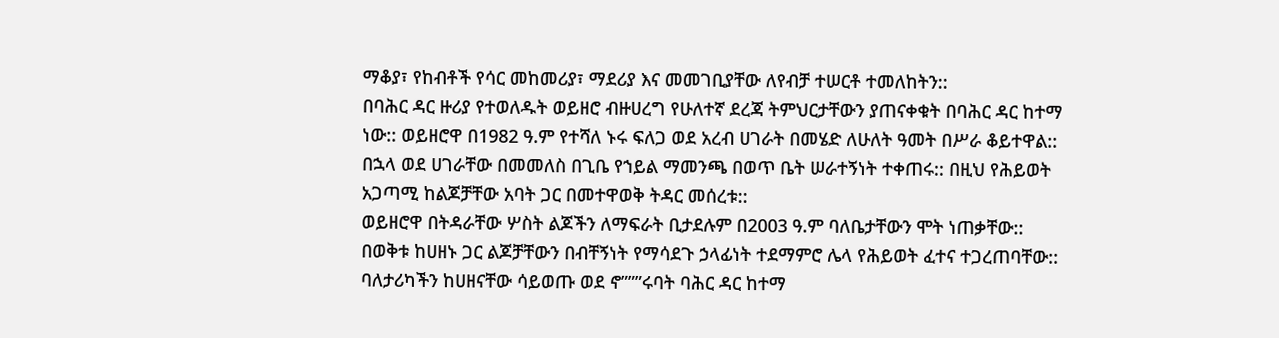ማቆያ፣ የከብቶች የሳር መከመሪያ፣ ማደሪያ እና መመገቢያቸው ለየብቻ ተሠርቶ ተመለከትን::
በባሕር ዳር ዙሪያ የተወለዱት ወይዘሮ ብዙሀረግ የሁለተኛ ደረጃ ትምህርታቸውን ያጠናቀቁት በባሕር ዳር ከተማ ነው:: ወይዘሮዋ በ1982 ዓ.ም የተሻለ ኑሩ ፍለጋ ወደ አረብ ሀገራት በመሄድ ለሁለት ዓመት በሥራ ቆይተዋል:: በኋላ ወደ ሀገራቸው በመመለስ በጊቤ የኀይል ማመንጫ በወጥ ቤት ሠራተኝነት ተቀጠሩ:: በዚህ የሕይወት አጋጣሚ ከልጆቻቸው አባት ጋር በመተዋወቅ ትዳር መሰረቱ::
ወይዘሮዋ በትዳራቸው ሦስት ልጆችን ለማፍራት ቢታደሉም በ2003 ዓ.ም ባለቤታቸውን ሞት ነጠቃቸው:: በወቅቱ ከሀዘኑ ጋር ልጆቻቸውን በብቸኝነት የማሳደጉ ኃላፊነት ተደማምሮ ሌላ የሕይወት ፈተና ተጋረጠባቸው::
ባለታሪካችን ከሀዘናቸው ሳይወጡ ወደ ኖ”””ሩባት ባሕር ዳር ከተማ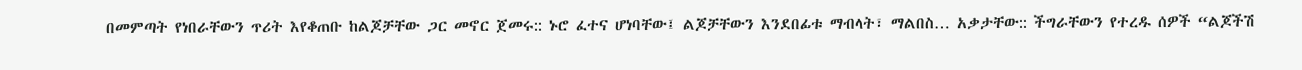በመምጣት የነበራቸውን ጥሪት እየቆጠቡ ከልጆቻቸው ጋር መኖር ጀመሩ:: ኑሮ ፈተና ሆነባቸው፤ ልጆቻቸውን እንደበፊቱ ማብላት፣ ማልበስ… አቃታቸው:: ችግራቸውን የተረዱ ሰዎች “ልጆችሽ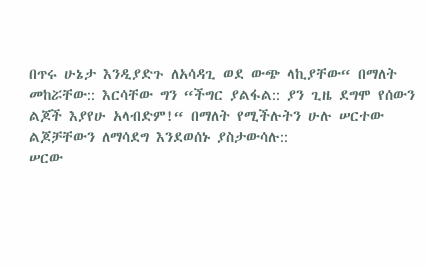በጥሩ ሁኔታ እንዲያድጉ ለአሳዳጊ ወደ ውጭ ላኪያቸው“ በማለት መከሯቸው:: እርሳቸው ግን “ችግር ያልፋል:: ያን ጊዜ ደግሞ የሰውን ልጆች እያየሁ አላብድም!“ በማለት የሚችሉትን ሁሉ ሠርተው ልጆቻቸውን ለማሳደግ እንደወሰኑ ያስታውሳሉ::
ሠርው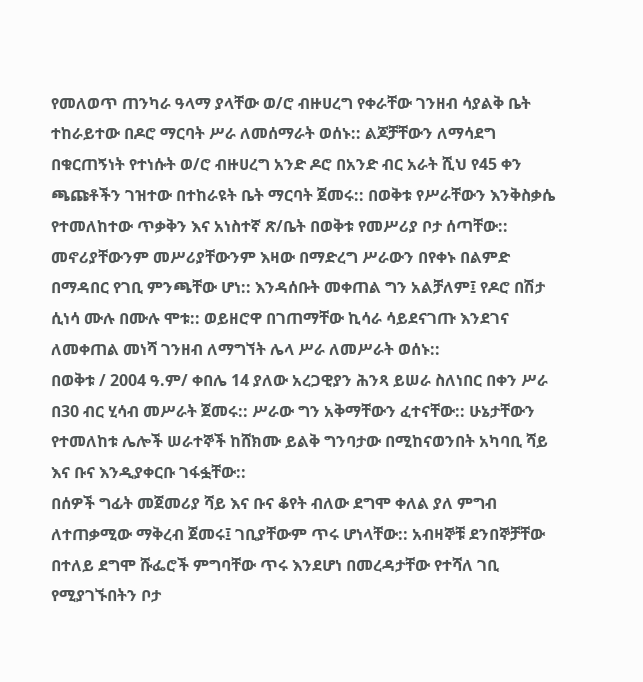የመለወጥ ጠንካራ ዓላማ ያላቸው ወ/ሮ ብዙሀረግ የቀራቸው ገንዘብ ሳያልቅ ቤት ተከራይተው በዶሮ ማርባት ሥራ ለመሰማራት ወሰኑ:: ልጆቻቸውን ለማሳደግ በቁርጠኝነት የተነሱት ወ/ሮ ብዙሀረግ አንድ ዶሮ በአንድ ብር አራት ሺህ የ45 ቀን ጫጩቶችን ገዝተው በተከራዩት ቤት ማርባት ጀመሩ:: በወቅቱ የሥራቸውን እንቅስቃሴ የተመለከተው ጥቃቅን እና አነስተኛ ጽ/ቤት በወቅቱ የመሥሪያ ቦታ ሰጣቸው::
መኖሪያቸውንም መሥሪያቸውንም እዛው በማድረግ ሥራውን በየቀኑ በልምድ በማዳበር የገቢ ምንጫቸው ሆነ:: እንዳሰቡት መቀጠል ግን አልቻለም፤ የዶሮ በሽታ ሲነሳ ሙሉ በሙሉ ሞቱ:: ወይዘሮዋ በገጠማቸው ኪሳራ ሳይደናገጡ እንደገና ለመቀጠል መነሻ ገንዘብ ለማግኘት ሌላ ሥራ ለመሥራት ወሰኑ::
በወቅቱ / 2004 ዓ.ም/ ቀበሌ 14 ያለው አረጋዊያን ሕንጻ ይሠራ ስለነበር በቀን ሥራ በ30 ብር ሂሳብ መሥራት ጀመሩ:: ሥራው ግን አቅማቸውን ፈተናቸው:: ሁኔታቸውን የተመለከቱ ሌሎች ሠራተኞች ከሸክሙ ይልቅ ግንባታው በሚከናወንበት አካባቢ ሻይ እና ቡና እንዲያቀርቡ ገፋፏቸው::
በሰዎች ግፊት መጀመሪያ ሻይ እና ቡና ቆየት ብለው ደግሞ ቀለል ያለ ምግብ ለተጠቃሚው ማቅረብ ጀመሩ፤ ገቢያቸውም ጥሩ ሆነላቸው:: አብዛኞቹ ደንበኞቻቸው በተለይ ደግሞ ሹፌሮች ምግባቸው ጥሩ እንደሆነ በመረዳታቸው የተሻለ ገቢ የሚያገኙበትን ቦታ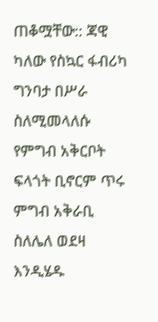ጠቆሟቸው:: ጃዊ ካለው የስኳር ፋብሪካ ግንባታ በሥራ ስለሚመላለሱ የምግብ አቅርቦት ፍላጎት ቢኖርም ጥሩ ምግብ አቅራቢ ስለሌለ ወደዛ እንዲሄዱ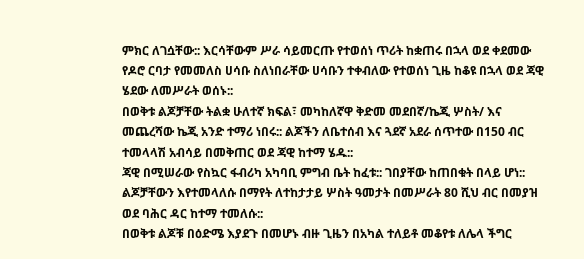ምክር ለገሷቸው:: እርሳቸውም ሥራ ሳይመርጡ የተወሰነ ጥሪት ከቋጠሩ በኋላ ወደ ቀደመው የዶሮ ርባታ የመመለስ ሀሳቡ ስለነበራቸው ሀሳቡን ተቀብለው የተወሰነ ጊዜ ከቆዩ በኋላ ወደ ጃዊ ሄደው ለመሥራት ወሰኑ::
በወቅቱ ልጆቻቸው ትልቋ ሁለተኛ ክፍል፣ መካከለኛዋ ቅድመ መደበኛ/ኬጂ ሦስት/ እና መጨረሻው ኬጂ አንድ ተማሪ ነበሩ:: ልጆችን ለቤተሰብ እና ጓደኛ አደራ ሰጥተው በ150 ብር ተመላላሽ አብሳይ በመቅጠር ወደ ጃዊ ከተማ ሄዱ::
ጃዊ በሚሠራው የስኳር ፋብሪካ አካባቢ ምግብ ቤት ከፈቱ:: ገበያቸው ከጠበቁት በላይ ሆነ:: ልጆቻቸውን እየተመላለሱ በማየት ለተከታታይ ሦስት ዓመታት በመሥራት 80 ሺህ ብር በመያዝ ወደ ባሕር ዳር ከተማ ተመለሱ::
በወቅቱ ልጆቹ በዕድሜ እያደጉ በመሆኑ ብዙ ጊዜን በአካል ተለይቶ መቆየቱ ለሌላ ችግር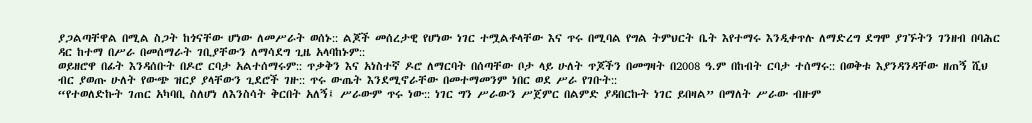ያጋልጣቸዋል በሚል ስጋት ከጎናቸው ሆነው ለመሥራት ወሰኑ:: ልጆች መሰረታዊ የሆነው ነገር ተሟልቶላቸው እና ጥሩ በሚባል የግል ትምህርት ቤት እየተማሩ እንዲቀጥሉ ለማድረግ ደግሞ ያገኙትን ገንዘብ በባሕር ዳር ከተማ በሥራ በመሰማራት ገቢያቸውን ለማሳደግ ጊዜ አላባከኑም::
ወይዘሮዋ በፊት እንዳሰቡት በዶሮ ርባታ አልተሰማሩም:: ጥቃቅን እና አነስተኛ ዶሮ ለማርባት በሰጣቸው ቦታ ላይ ሁለት ጥጆችን በመግዛት በ2008 ዓ.ም በከብት ርባታ ተሰማሩ:: በወቅቱ እያንዳንዳቸው ዘጠኝ ሺህ ብር ያወጡ ሁለት የውጭ ዝርያ ያላቸውን ጊደሮች ገዙ:: ጥሩ ውጤት እንደሚኖራቸው በመተማመንም ነበር ወደ ሥራ የገቡት::
“የተወለድኩት ገጠር አካባቢ ስለሆነ ለእንስሳት ቅርበት አለኝ፤ ሥራውም ጥሩ ነው:: ነገር ግን ሥራውን ሥጀምር በልምድ ያዳበርኩት ነገር ይበዛል” በማለት ሥራው ብዙም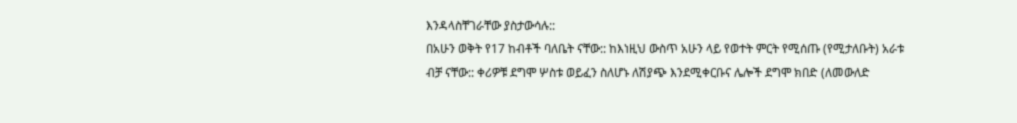እንዳላስቸገራቸው ያስታውሳሉ::
በአሁን ወቅት የ17 ከብቶች ባለቤት ናቸው:: ከእነዚህ ውስጥ አሁን ላይ የወተት ምርት የሚሰጡ (የሚታለቡት) አራቱ ብቻ ናቸው:: ቀሪዎቹ ደግሞ ሦስቱ ወይፈን ስለሆኑ ለሽያጭ እንደሚቀርቡና ሌሎች ደግሞ ክበድ (ለመውለድ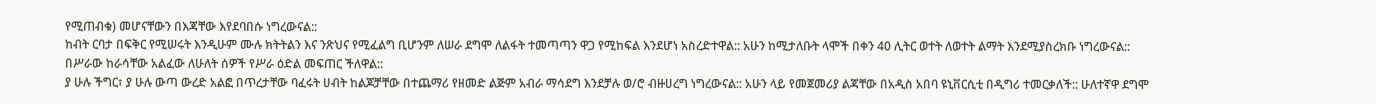የሚጠብቁ) መሆናቸውን በእጃቸው እየደባበሱ ነግረውናል::
ከብት ርባታ በፍቅር የሚሠሩት እንዲሁም ሙሉ ክትትልን እና ንጽህና የሚፈልግ ቢሆንም ለሠራ ደግሞ ለልፋት ተመጣጣን ዋጋ የሚከፍል እንደሆነ አስረድተዋል:: አሁን ከሚታለቡት ላሞች በቀን 40 ሊትር ወተት ለወተት ልማት እንደሚያስረክቡ ነግረውናል:: በሥራው ከራሳቸው አልፈው ለሁለት ሰዎች የሥራ ዕድል መፍጠር ችለዋል::
ያ ሁሉ ችግር፣ ያ ሁሉ ውጣ ውረድ አልፎ በጥረታቸው ባፈሩት ሀብት ከልጆቻቸው በተጨማሪ የዘመድ ልጅም አብራ ማሳደግ እንደቻሉ ወ/ሮ ብዙሀረግ ነግረውናል:: አሁን ላይ የመጀመሪያ ልጃቸው በአዲስ አበባ ዩኒቨርሲቲ በዲግሪ ተመርቃለች:: ሁለተኛዋ ደግሞ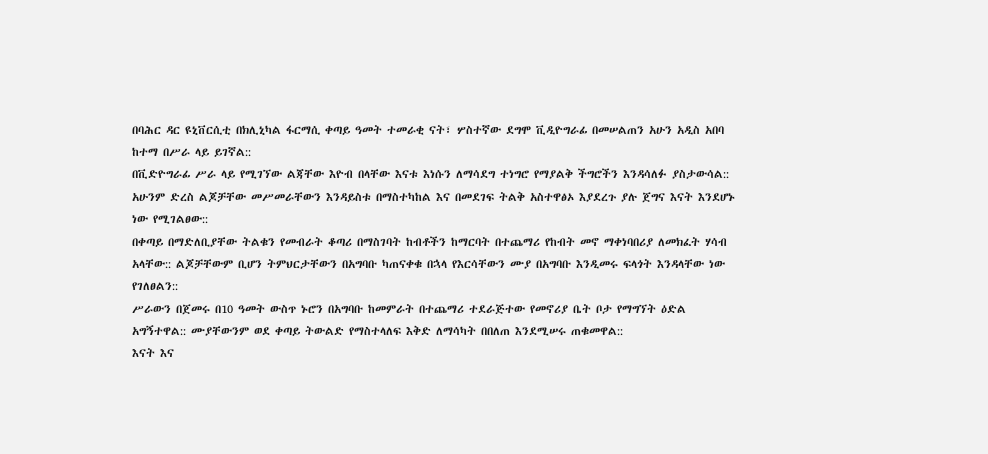በባሕር ዳር ዩኒቨርሲቲ በክሊኒካል ፋርማሲ ቀጣይ ዓመት ተመራቂ ናት፣ ሦስተኛው ደግሞ ቪዲዮግራፊ በመሠልጠን አሁን አዲስ አበባ ከተማ በሥራ ላይ ይገኛል::
በቪድዮግራፊ ሥራ ላይ የሚገኘው ልጃቸው እዮብ በላቸው እናቱ እነሱን ለማሳደግ ተነግሮ የማያልቅ ችግሮችን እንዳሳለፉ ያስታውሳል:: አሁንም ድረስ ልጆቻቸው መሥመራቸውን እንዳይስቱ በማስተካከል እና በመደገፍ ትልቅ አስተዋፅኦ እያደረጉ ያሉ ጀግና እናት እንደሆኑ ነው የሚገልፀው::
በቀጣይ በማድለቢያቸው ትልቁን የመብራት ቆጣሪ በማስገባት ከብቶችን ከማርባት በተጨማሪ የከብት መኖ ማቀነባበሪያ ለመክፈት ሃሳብ አላቸው:: ልጆቻቸውም ቢሆን ትምህርታቸውን በአግባቡ ካጠናቀቁ በኋላ የእርሳቸውን ሙያ በአግባቡ እንዲመሩ ፍላጎት እንዳላቸው ነው የገለፀልን::
ሥራውን በጀመሩ በ10 ዓመት ውስጥ ኑሮን በአግባቡ ከመምራት በተጨማሪ ተደራጅተው የመኖሪያ ቤት ቦታ የማግኘት ዕድል አግኝተዋል:: ሙያቸውንም ወደ ቀጣይ ትውልድ የማስተላለፍ እቅድ ለማሳካት በበለጠ እንደሚሠሩ ጠቁመዋል::
እናት እና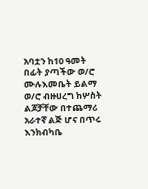አባቷን ከ10 ዓመት በፊት ያጣችው ወ/ሮ ሙሉእመቤት ይልማ ወ/ሮ ብዙሀረግ ከሦስት ልጆቻቸው በተጨማሪ አራተኛ ልጅ ሆና በጥሩ እንክብካቤ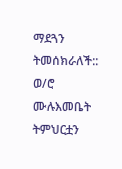ማደጓን ትመሰክራለች:: ወ/ሮ ሙሉእመቤት ትምህርቷን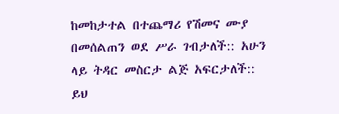ከመከታተል በተጨማሪ የሽመና ሙያ በመሰልጠን ወደ ሥራ ገብታለች:: አሁን ላይ ትዳር መስርታ ልጅ አፍርታለች:: ይህ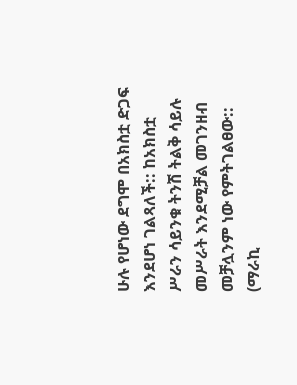ሁሉ የሆነው ደግሞ በአክስቷ ድጋፍ እንደሆነ ገልጻለች:: ከአክስቷ ሥራን ሳይንቁ ትንሽ ትልቅ ሳይሉ መሥራት እንደሚቻል መገንዘብ መቻሏንም ነው የምትገልፀው::
(ማራኪ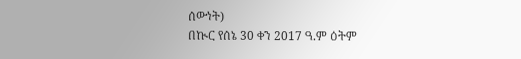ሰውነት)
በኲር የሰኔ 30 ቀን 2017 ዓ.ም ዕትም